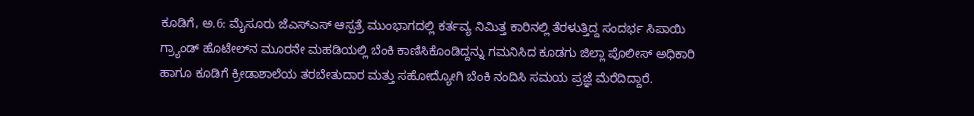ಕೂಡಿಗೆ, ಅ.6: ಮೈಸೂರು ಜೆಎಸ್‍ಎಸ್ ಆಸ್ಪತ್ರೆ ಮುಂಭಾಗದಲ್ಲಿ ಕರ್ತವ್ಯ ನಿಮಿತ್ತ ಕಾರಿನಲ್ಲಿ ತೆರಳುತ್ತಿದ್ದ ಸಂದರ್ಭ ಸಿಪಾಯಿ ಗ್ರ್ಯಾಂಡ್ ಹೊಟೇಲ್‍ನ ಮೂರನೇ ಮಹಡಿಯಲ್ಲಿ ಬೆಂಕಿ ಕಾಣಿಸಿಕೊಂಡಿದ್ದನ್ನು ಗಮನಿಸಿದ ಕೂಡಗು ಜಿಲ್ಲಾ ಪೊಲೀಸ್ ಅಧಿಕಾರಿ ಹಾಗೂ ಕೂಡಿಗೆ ಕ್ರೀಡಾಶಾಲೆಯ ತರಬೇತುದಾರ ಮತ್ತು ಸಹೋದ್ಯೋಗಿ ಬೆಂಕಿ ನಂದಿಸಿ ಸಮಯ ಪ್ರಜ್ಞೆ ಮೆರೆದಿದ್ದಾರೆ.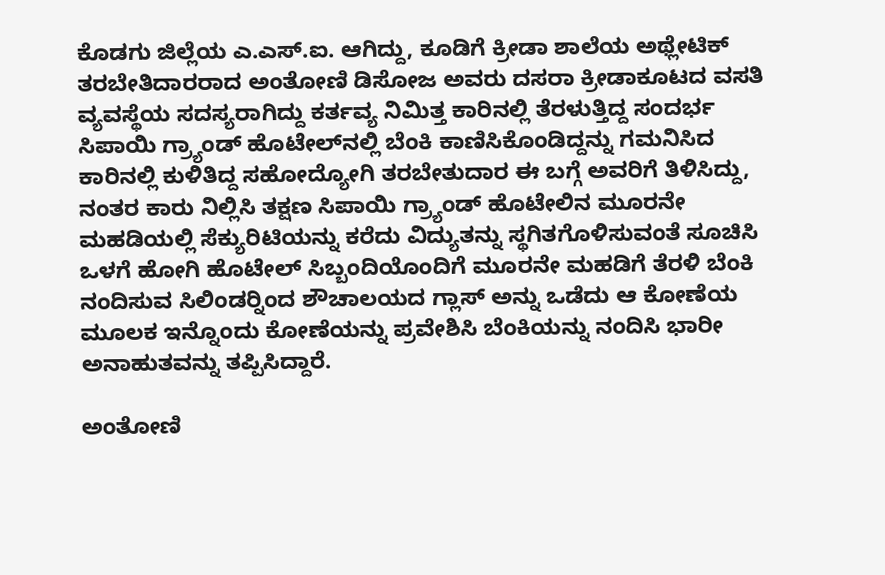ಕೊಡಗು ಜಿಲ್ಲೆಯ ಎ.ಎಸ್.ಐ. ಆಗಿದ್ದು, ಕೂಡಿಗೆ ಕ್ರೀಡಾ ಶಾಲೆಯ ಅಥ್ಲೇಟಿಕ್ ತರಬೇತಿದಾರರಾದ ಅಂತೋಣಿ ಡಿಸೋಜ ಅವರು ದಸರಾ ಕ್ರೀಡಾಕೂಟದ ವಸತಿ ವ್ಯವಸ್ಥೆಯ ಸದಸ್ಯರಾಗಿದ್ದು ಕರ್ತವ್ಯ ನಿಮಿತ್ತ ಕಾರಿನಲ್ಲಿ ತೆರಳುತ್ತಿದ್ದ ಸಂದರ್ಭ ಸಿಪಾಯಿ ಗ್ರ್ಯಾಂಡ್ ಹೊಟೇಲ್‍ನಲ್ಲಿ ಬೆಂಕಿ ಕಾಣಿಸಿಕೊಂಡಿದ್ದನ್ನು ಗಮನಿಸಿದ ಕಾರಿನಲ್ಲಿ ಕುಳಿತಿದ್ದ ಸಹೋದ್ಯೋಗಿ ತರಬೇತುದಾರ ಈ ಬಗ್ಗೆ ಅವರಿಗೆ ತಿಳಿಸಿದ್ದು, ನಂತರ ಕಾರು ನಿಲ್ಲಿಸಿ ತಕ್ಷಣ ಸಿಪಾಯಿ ಗ್ರ್ಯಾಂಡ್ ಹೊಟೇಲಿನ ಮೂರನೇ ಮಹಡಿಯಲ್ಲಿ ಸೆಕ್ಯುರಿಟಿಯನ್ನು ಕರೆದು ವಿದ್ಯುತನ್ನು ಸ್ಥಗಿತಗೊಳಿಸುವಂತೆ ಸೂಚಿಸಿ ಒಳಗೆ ಹೋಗಿ ಹೊಟೇಲ್ ಸಿಬ್ಬಂದಿಯೊಂದಿಗೆ ಮೂರನೇ ಮಹಡಿಗೆ ತೆರಳಿ ಬೆಂಕಿ ನಂದಿಸುವ ಸಿಲಿಂಡರ್‍ನಿಂದ ಶೌಚಾಲಯದ ಗ್ಲಾಸ್ ಅನ್ನು ಒಡೆದು ಆ ಕೋಣೆಯ ಮೂಲಕ ಇನ್ನೊಂದು ಕೋಣೆಯನ್ನು ಪ್ರವೇಶಿಸಿ ಬೆಂಕಿಯನ್ನು ನಂದಿಸಿ ಭಾರೀ ಅನಾಹುತವನ್ನು ತಪ್ಪಿಸಿದ್ದಾರೆ.

ಅಂತೋಣಿ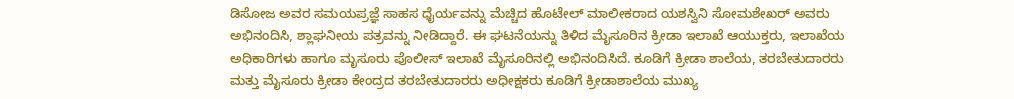ಡಿಸೋಜ ಅವರ ಸಮಯಪ್ರಜ್ಞೆ ಸಾಹಸ ಧೈರ್ಯವನ್ನು ಮೆಚ್ಚಿದ ಹೊಟೇಲ್ ಮಾಲೀಕರಾದ ಯಶಸ್ವಿನಿ ಸೋಮಶೇಖರ್ ಅವರು ಅಭಿನಂದಿಸಿ, ಶ್ಲಾಘನೀಯ ಪತ್ರವನ್ನು ನೀಡಿದ್ದಾರೆ. ಈ ಘಟನೆಯನ್ನು ತಿಳಿದ ಮೈಸೂರಿನ ಕ್ರೀಡಾ ಇಲಾಖೆ ಆಯುಕ್ತರು, ಇಲಾಖೆಯ ಅಧಿಕಾರಿಗಳು ಹಾಗೂ ಮೃಸೂರು ಪೊಲೀಸ್ ಇಲಾಖೆ ಮೈಸೂರಿನಲ್ಲಿ ಅಭಿನಂದಿಸಿದೆ. ಕೂಡಿಗೆ ಕ್ರೀಡಾ ಶಾಲೆಯ, ತರಬೇತುದಾರರು ಮತ್ತು ಮೈಸೂರು ಕ್ರೀಡಾ ಕೇಂದ್ರದ ತರಬೇತುದಾರರು ಅಧೀಕ್ಷಕರು ಕೂಡಿಗೆ ಕ್ರೀಡಾಶಾಲೆಯ ಮುಖ್ಯ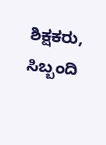ಶಿಕ್ಷಕರು, ಸಿಬ್ಬಂದಿ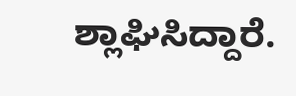ಶ್ಲಾಘಿಸಿದ್ದಾರೆ.